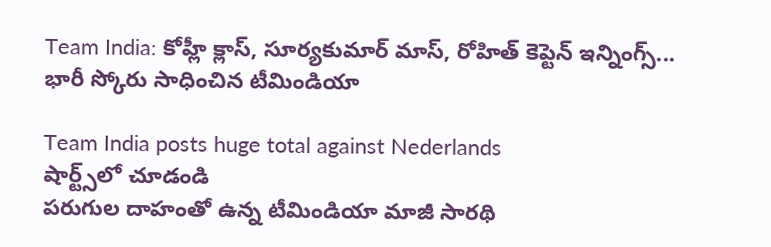Team India: కోహ్లీ క్లాస్, సూర్యకుమార్ మాస్, రోహిత్ కెప్టెన్ ఇన్నింగ్స్... భారీ స్కోరు సాధించిన టీమిండియా

Team India posts huge total against Nederlands
షార్ట్స్‌లో చూడండి
పరుగుల దాహంతో ఉన్న టీమిండియా మాజీ సారథి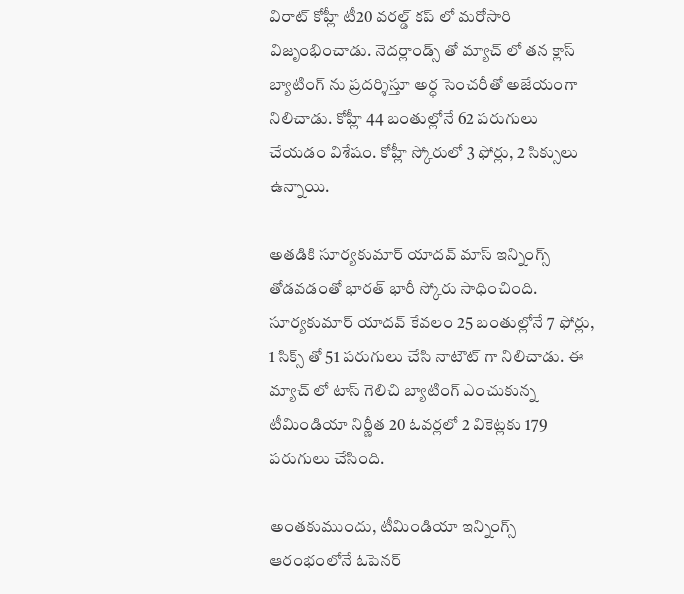విరాట్ కోహ్లీ టీ20 వరల్డ్ కప్ లో మరోసారి విజృంభించాడు. నెదర్లాండ్స్ తో మ్యాచ్ లో తన క్లాస్ బ్యాటింగ్ ను ప్రదర్శిస్తూ అర్ధ సెంచరీతో అజేయంగా నిలిచాడు. కోహ్లీ 44 బంతుల్లోనే 62 పరుగులు చేయడం విశేషం. కోహ్లీ స్కోరులో 3 ఫోర్లు, 2 సిక్సులు ఉన్నాయి.

అతడికి సూర్యకుమార్ యాదవ్ మాస్ ఇన్నింగ్స్ తోడవడంతో భారత్ భారీ స్కోరు సాధించింది. సూర్యకుమార్ యాదవ్ కేవలం 25 బంతుల్లోనే 7 ఫోర్లు, 1 సిక్స్ తో 51 పరుగులు చేసి నాటౌట్ గా నిలిచాడు. ఈ మ్యాచ్ లో టాస్ గెలిచి బ్యాటింగ్ ఎంచుకున్న టీమిండియా నిర్ణీత 20 ఓవర్లలో 2 వికెట్లకు 179 పరుగులు చేసింది.

అంతకుముందు, టీమిండియా ఇన్నింగ్స్ ఆరంభంలోనే ఓపెనర్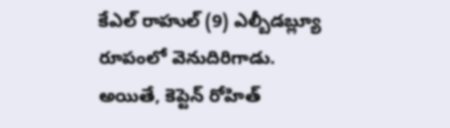కేఎల్ రాహుల్ (9) ఎల్బీడబ్ల్యూ రూపంలో వెనుదిరిగాడు. అయితే, కెప్టెన్ రోహిత్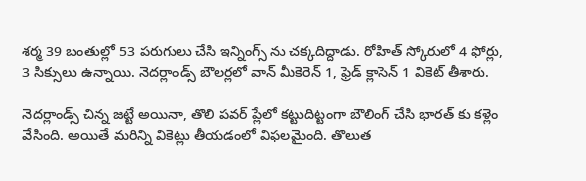శర్మ 39 బంతుల్లో 53 పరుగులు చేసి ఇన్నింగ్స్ ను చక్కదిద్దాడు. రోహిత్ స్కోరులో 4 ఫోర్లు, 3 సిక్సులు ఉన్నాయి. నెదర్లాండ్స్ బౌలర్లలో వాన్ మీకెరెన్ 1, ఫ్రెడ్ క్లాసెన్ 1 వికెట్ తీశారు.

నెదర్లాండ్స్ చిన్న జట్టే అయినా, తొలి పవర్ ప్లేలో కట్టుదిట్టంగా బౌలింగ్ చేసి భారత్ కు కళ్లెం వేసింది. అయితే మరిన్ని వికెట్లు తీయడంలో విఫలమైంది. తొలుత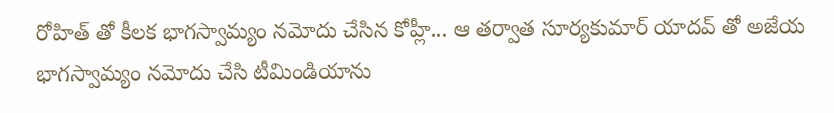రోహిత్ తో కీలక భాగస్వామ్యం నమోదు చేసిన కోహ్లీ... ఆ తర్వాత సూర్యకుమార్ యాదవ్ తో అజేయ భాగస్వామ్యం నమోదు చేసి టీమిండియాను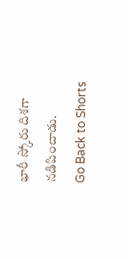భారీ స్కోరు దిశగా నడిపించాడు.
Go Back to Shorts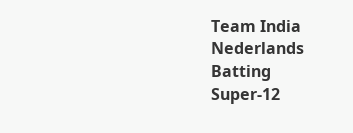Team India
Nederlands
Batting
Super-12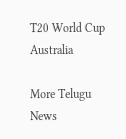T20 World Cup
Australia

More Telugu News